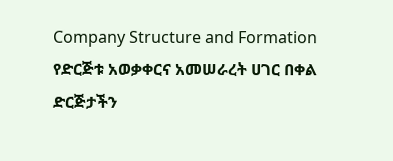Company Structure and Formation
የድርጅቱ አወቃቀርና አመሠራረት ሀገር በቀል ድርጅታችን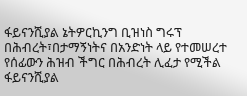ፋይናንሺያል ኔትዎርኪንግ ቢዝነስ ግሩፕ በሕብረት፣በታማኝነትና በአንድነት ላይ የተመሠረተ የሰፊውን ሕዝብ ችግር በሕብረት ሊፈታ የሚችል ፋይናንሺያል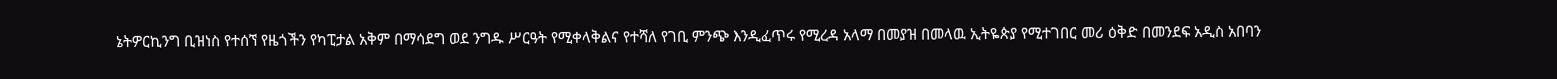ኔትዎርኪንግ ቢዝነስ የተሰኘ የዜጎችን የካፒታል አቅም በማሳደግ ወደ ንግዱ ሥርዓት የሚቀላቅልና የተሻለ የገቢ ምንጭ እንዲፈጥሩ የሚረዳ አላማ በመያዝ በመላዉ ኢትዬጵያ የሚተገበር መሪ ዕቅድ በመንደፍ አዲስ አበባን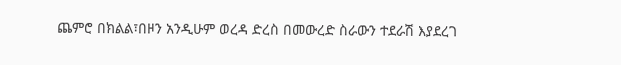ጨምሮ በክልል፣በዞን አንዲሁም ወረዳ ድረስ በመውረድ ስራውን ተደራሽ እያደረገ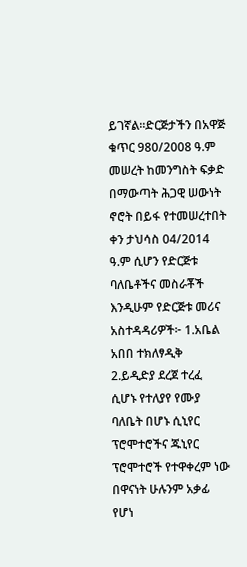ይገኛል።ድርጅታችን በአዋጅ ቁጥር 980/2008 ዓ.ም መሠረት ከመንግስት ፍቃድ በማውጣት ሕጋዊ ሠውነት ኖሮት በይፋ የተመሠረተበት ቀን ታህሳስ 04/2014 ዓ.ም ሲሆን የድርጅቱ ባለቤቶችና መስራቾች እንዲሁም የድርጅቱ መሪና አስተዳዳሪዎች፦ 1.አቤል አበበ ተክለፃዲቅ 2.ይዲድያ ደረጀ ተረፈ ሲሆኑ የተለያየ የሙያ ባለቤት በሆኑ ሲኒየር ፕሮሞተሮችና ጁኒየር ፕሮሞተሮች የተዋቀረም ነው በዋናነት ሁሉንም አቃፊ የሆነ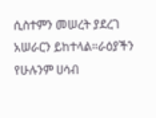ሲስተምን መሠረት ያደረገ አሠራርን ይከተላል።ራዕያችን የሁሉንም ሀሳብ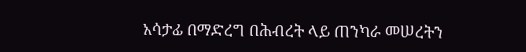አሳታፊ በማድረግ በሕብረት ላይ ጠንካራ መሠረትን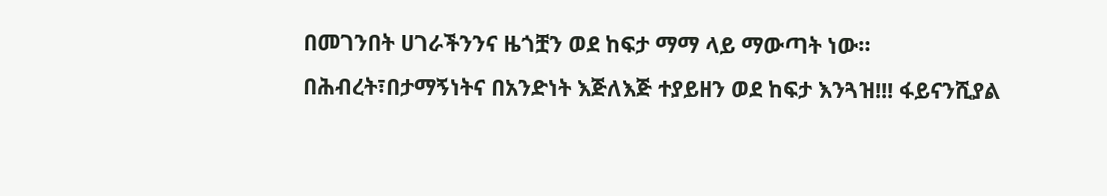በመገንበት ሀገራችንንና ዜጎቿን ወደ ከፍታ ማማ ላይ ማውጣት ነው። በሕብረት፣በታማኝነትና በአንድነት እጅለእጅ ተያይዘን ወደ ከፍታ እንጓዝ!!! ፋይናንሺያል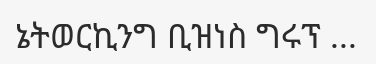ኔትወርኪንግ ቢዝነስ ግሩፕ ...